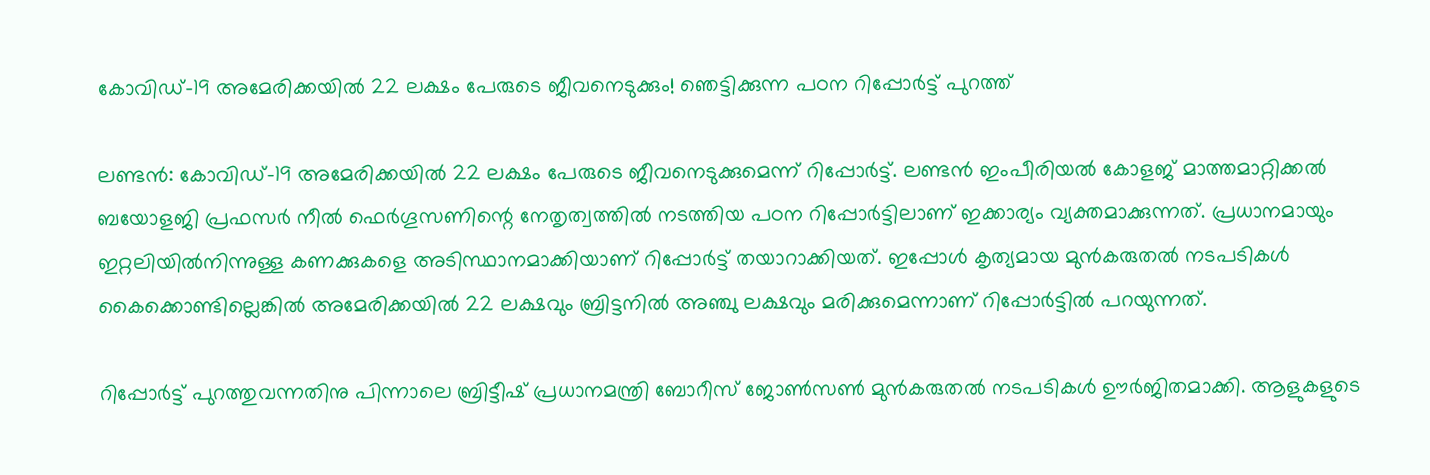കോവിഡ്-19 അമേരിക്കയില്‍ 22 ലക്ഷം പേരുടെ ജീവനെടുക്കും! ഞെട്ടിക്കുന്ന പഠന റിപ്പോര്‍ട്ട് പുറത്ത്

ലണ്ടന്‍: കോവിഡ്-19 അമേരിക്കയില്‍ 22 ലക്ഷം പേരുടെ ജീവനെടുക്കുമെന്ന് റിപ്പോര്‍ട്ട്. ലണ്ടന്‍ ഇംപീരിയല്‍ കോളജ് മാത്തമാറ്റിക്കല്‍ ബയോളജി പ്രഫസര്‍ നീല്‍ ഫെര്‍ഗൂസണിന്റെ നേതൃത്വത്തില്‍ നടത്തിയ പഠന റിപ്പോര്‍ട്ടിലാണ് ഇക്കാര്യം വ്യക്തമാക്കുന്നത്. പ്രധാനമായും ഇറ്റലിയില്‍നിന്നുള്ള കണക്കുകളെ അടിസ്ഥാനമാക്കിയാണ് റിപ്പോര്‍ട്ട് തയാറാക്കിയത്. ഇപ്പോള്‍ കൃത്യമായ മുന്‍കരുതല്‍ നടപടികള്‍ കൈക്കൊണ്ടില്ലെങ്കില്‍ അമേരിക്കയില്‍ 22 ലക്ഷവും ബ്രിട്ടനില്‍ അഞ്ചു ലക്ഷവും മരിക്കുമെന്നാണ് റിപ്പോര്‍ട്ടില്‍ പറയുന്നത്.

റിപ്പോര്‍ട്ട് പുറത്തുവന്നതിനു പിന്നാലെ ബ്രിട്ടീഷ് പ്രധാനമന്ത്രി ബോറീസ് ജോണ്‍സണ്‍ മുന്‍കരുതല്‍ നടപടികള്‍ ഊര്‍ജിതമാക്കി. ആളുകളുടെ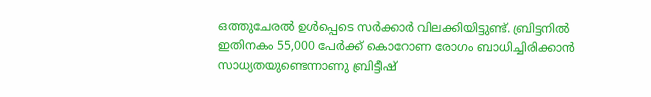ഒത്തുചേരല്‍ ഉള്‍പ്പെടെ സര്‍ക്കാര്‍ വിലക്കിയിട്ടുണ്ട്. ബ്രിട്ടനില്‍ ഇതിനകം 55,000 പേര്‍ക്ക് കൊറോണ രോഗം ബാധിച്ചിരിക്കാന്‍ സാധ്യതയുണ്ടെന്നാണു ബ്രിട്ടീഷ്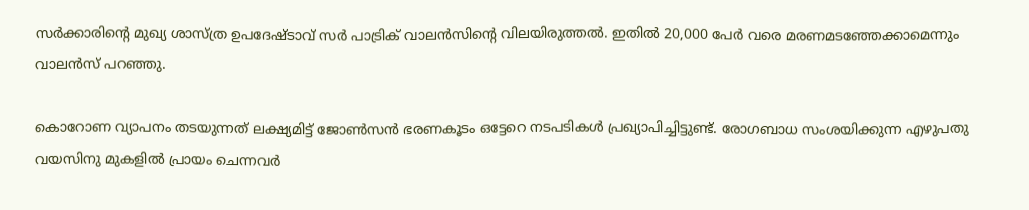സര്‍ക്കാരിന്റെ മുഖ്യ ശാസ്ത്ര ഉപദേഷ്ടാവ് സര്‍ പാട്രിക് വാലന്‍സിന്റെ വിലയിരുത്തല്‍. ഇതില്‍ 20,000 പേര്‍ വരെ മരണമടഞ്ഞേക്കാമെന്നും വാലന്‍സ് പറഞ്ഞു.

കൊറോണ വ്യാപനം തടയുന്നത് ലക്ഷ്യമിട്ട് ജോണ്‍സന്‍ ഭരണകൂടം ഒട്ടേറെ നടപടികള്‍ പ്രഖ്യാപിച്ചിട്ടുണ്ട്. രോഗബാധ സംശയിക്കുന്ന എഴുപതു വയസിനു മുകളില്‍ പ്രായം ചെന്നവര്‍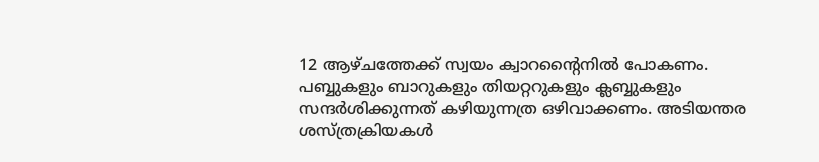12 ആഴ്ചത്തേക്ക് സ്വയം ക്വാറന്റൈനില്‍ പോകണം. പബ്ബുകളും ബാറുകളും തിയറ്ററുകളും ക്ലബ്ബുകളും സന്ദര്‍ശിക്കുന്നത് കഴിയുന്നത്ര ഒഴിവാക്കണം. അടിയന്തര ശസ്ത്രക്രിയകള്‍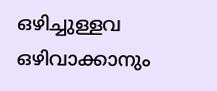ഒഴിച്ചുള്ളവ ഒഴിവാക്കാനും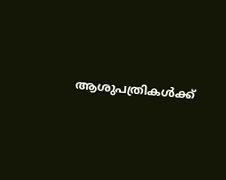ആശുപത്രികള്‍ക്ക്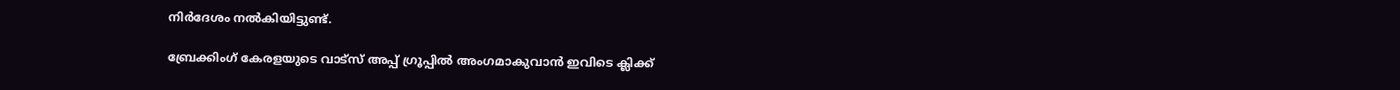നിര്‍ദേശം നല്‍കിയിട്ടുണ്ട്.

ബ്രേക്കിംഗ് കേരളയുടെ വാട്സ് അപ്പ് ഗ്രൂപ്പിൽ അംഗമാകുവാൻ ഇവിടെ ക്ലിക്ക്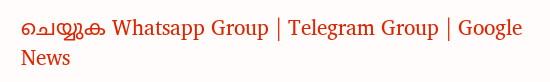ചെയ്യുക Whatsapp Group | Telegram Group | Google News